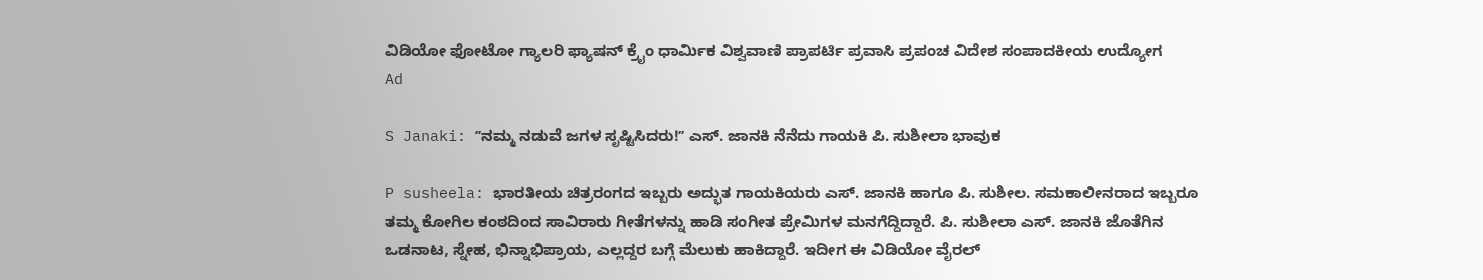ವಿಡಿಯೋ ಫೋಟೋ ಗ್ಯಾಲರಿ ಫ್ಯಾಷನ್ ಕ್ರೈಂ ಧಾರ್ಮಿಕ ವಿಶ್ವವಾಣಿ ಪ್ರಾಪರ್ಟಿ ಪ್ರವಾಸಿ ಪ್ರಪಂಚ ವಿದೇಶ ಸಂಪಾದಕೀಯ ಉದ್ಯೋಗ
Ad

S Janaki: ʼʼನಮ್ಮ ನಡುವೆ ಜಗಳ ಸೃಷ್ಟಿಸಿದರು!ʼʼ ಎಸ್‌. ಜಾನಕಿ ನೆನೆದು ಗಾಯಕಿ ಪಿ. ಸುಶೀಲಾ ಭಾವುಕ

P susheela: ಭಾರತೀಯ ಚಿತ್ರರಂಗದ ಇಬ್ಬರು ಅದ್ಭುತ ಗಾಯಕಿಯರು ಎಸ್‌. ಜಾನಕಿ ಹಾಗೂ ಪಿ. ಸುಶೀಲ. ಸಮಕಾಲೀನರಾದ ಇಬ್ಬರೂ ತಮ್ಮ ಕೋಗಿಲ ಕಂಠದಿಂದ ಸಾವಿರಾರು ಗೀತೆಗಳನ್ನು ಹಾಡಿ ಸಂಗೀತ ಪ್ರೇಮಿಗಳ ಮನಗೆದ್ದಿದ್ದಾರೆ. ಪಿ. ಸುಶೀಲಾ ಎಸ್. ಜಾನಕಿ ಜೊತೆಗಿನ ಒಡನಾಟ, ಸ್ನೇಹ, ಭಿನ್ನಾಭಿಪ್ರಾಯ, ಎಲ್ಲದ್ದರ ಬಗ್ಗೆ ಮೆಲುಕು ಹಾಕಿದ್ದಾರೆ. ಇದೀಗ ಈ ವಿಡಿಯೋ ವೈರಲ್‌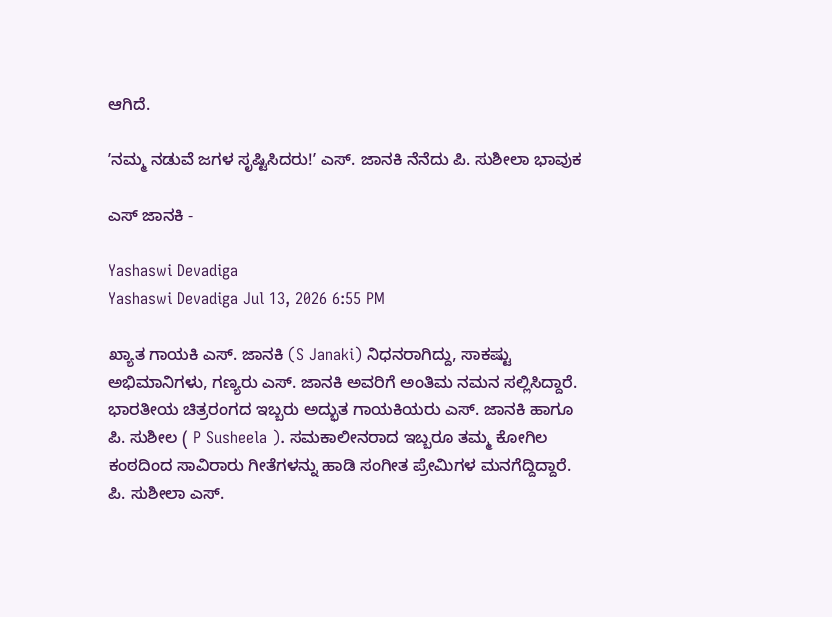ಆಗಿದೆ.

ʼನಮ್ಮ ನಡುವೆ ಜಗಳ ಸೃಷ್ಟಿಸಿದರು!ʼ ಎಸ್‌. ಜಾನಕಿ ನೆನೆದು ಪಿ. ಸುಶೀಲಾ ಭಾವುಕ

ಎಸ್‌ ಜಾನಕಿ -

Yashaswi Devadiga
Yashaswi Devadiga Jul 13, 2026 6:55 PM

ಖ್ಯಾತ ಗಾಯಕಿ ಎಸ್. ಜಾನಕಿ (S Janaki) ನಿಧನರಾಗಿದ್ದು, ಸಾಕಷ್ಟು ಅಭಿಮಾನಿಗಳು, ಗಣ್ಯರು ಎಸ್. ಜಾನಕಿ ಅವರಿಗೆ ಅಂತಿಮ ನಮನ ಸಲ್ಲಿಸಿದ್ದಾರೆ. ಭಾರತೀಯ ಚಿತ್ರರಂಗದ ಇಬ್ಬರು ಅದ್ಭುತ ಗಾಯಕಿಯರು ಎಸ್‌. ಜಾನಕಿ ಹಾಗೂ ಪಿ. ಸುಶೀಲ ( P Susheela ). ಸಮಕಾಲೀನರಾದ ಇಬ್ಬರೂ ತಮ್ಮ ಕೋಗಿಲ ಕಂಠದಿಂದ ಸಾವಿರಾರು ಗೀತೆಗಳನ್ನು ಹಾಡಿ ಸಂಗೀತ ಪ್ರೇಮಿಗಳ ಮನಗೆದ್ದಿದ್ದಾರೆ. ಪಿ. ಸುಶೀಲಾ ಎಸ್.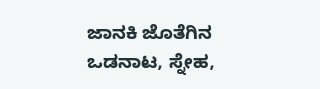ಜಾನಕಿ ಜೊತೆಗಿನ ಒಡನಾಟ, ಸ್ನೇಹ,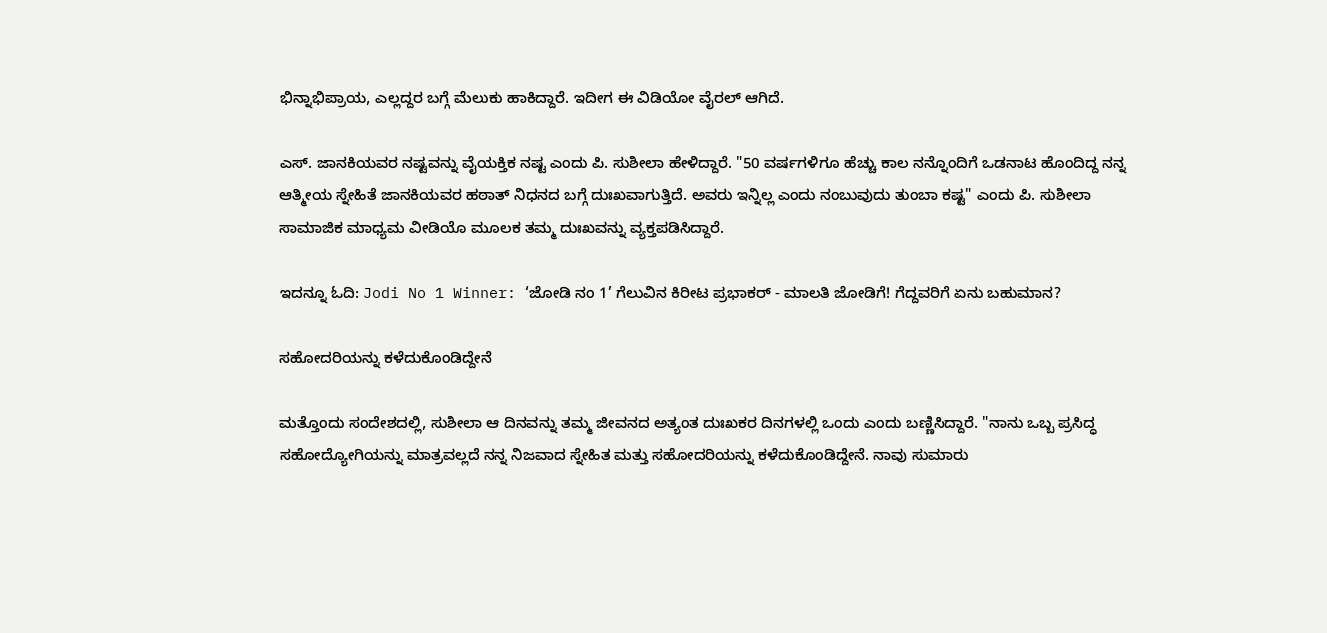ಭಿನ್ನಾಭಿಪ್ರಾಯ, ಎಲ್ಲದ್ದರ ಬಗ್ಗೆ ಮೆಲುಕು ಹಾಕಿದ್ದಾರೆ. ಇದೀಗ ಈ ವಿಡಿಯೋ ವೈರಲ್‌ ಆಗಿದೆ.

ಎಸ್. ಜಾನಕಿಯವರ ನಷ್ಟವನ್ನು ವೈಯಕ್ತಿಕ ನಷ್ಟ ಎಂದು ಪಿ. ಸುಶೀಲಾ ಹೇಳಿದ್ದಾರೆ. "50 ವರ್ಷಗಳಿಗೂ ಹೆಚ್ಚು ಕಾಲ ನನ್ನೊಂದಿಗೆ ಒಡನಾಟ ಹೊಂದಿದ್ದ ನನ್ನ ಆತ್ಮೀಯ ಸ್ನೇಹಿತೆ ಜಾನಕಿಯವರ ಹಠಾತ್ ನಿಧನದ ಬಗ್ಗೆ ದುಃಖವಾಗುತ್ತಿದೆ. ಅವರು ಇನ್ನಿಲ್ಲ ಎಂದು ನಂಬುವುದು ತುಂಬಾ ಕಷ್ಟ" ಎಂದು ಪಿ. ಸುಶೀಲಾ ಸಾಮಾಜಿಕ ಮಾಧ್ಯಮ ವೀಡಿಯೊ ಮೂಲಕ ತಮ್ಮ ದುಃಖವನ್ನು ವ್ಯಕ್ತಪಡಿಸಿದ್ದಾರೆ.

ಇದನ್ನೂ ಓದಿ: Jodi No 1 Winner: ‘ಜೋಡಿ ನಂ 1’ ಗೆಲುವಿನ ಕಿರೀಟ ಪ್ರಭಾಕರ್ - ಮಾಲತಿ ಜೋಡಿಗೆ! ಗೆದ್ದವರಿಗೆ ಏನು ಬಹುಮಾನ?

ಸಹೋದರಿಯನ್ನು ಕಳೆದುಕೊಂಡಿದ್ದೇನೆ

ಮತ್ತೊಂದು ಸಂದೇಶದಲ್ಲಿ, ಸುಶೀಲಾ ಆ ದಿನವನ್ನು ತಮ್ಮ ಜೀವನದ ಅತ್ಯಂತ ದುಃಖಕರ ದಿನಗಳಲ್ಲಿ ಒಂದು ಎಂದು ಬಣ್ಣಿಸಿದ್ದಾರೆ. "ನಾನು ಒಬ್ಬ ಪ್ರಸಿದ್ಧ ಸಹೋದ್ಯೋಗಿಯನ್ನು ಮಾತ್ರವಲ್ಲದೆ ನನ್ನ ನಿಜವಾದ ಸ್ನೇಹಿತ ಮತ್ತು ಸಹೋದರಿಯನ್ನು ಕಳೆದುಕೊಂಡಿದ್ದೇನೆ. ನಾವು ಸುಮಾರು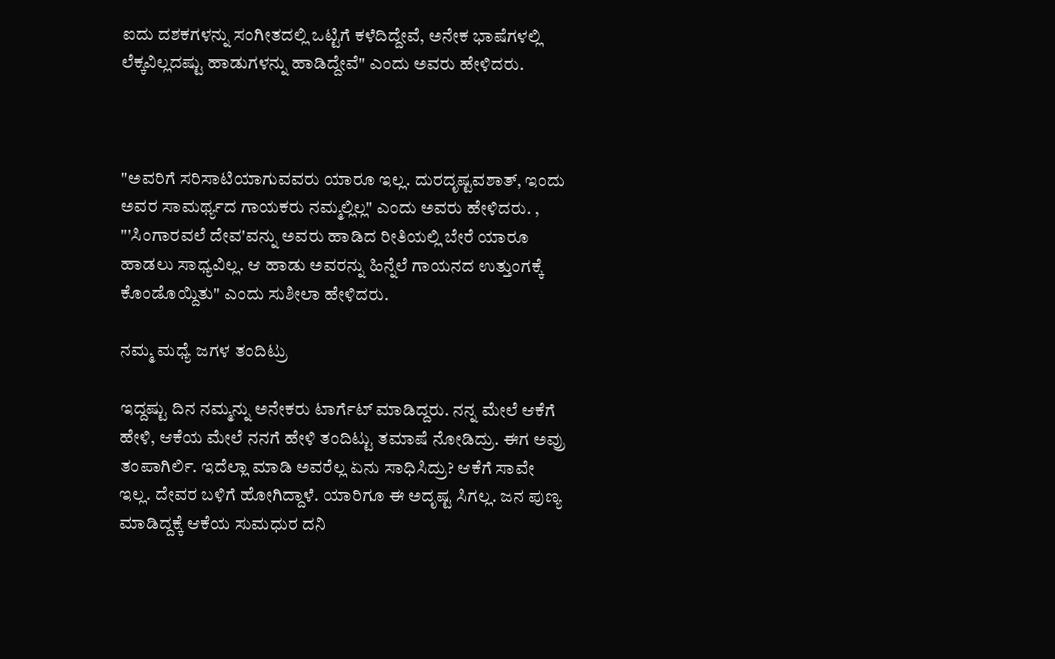ಐದು ದಶಕಗಳನ್ನು ಸಂಗೀತದಲ್ಲಿ ಒಟ್ಟಿಗೆ ಕಳೆದಿದ್ದೇವೆ, ಅನೇಕ ಭಾಷೆಗಳಲ್ಲಿ ಲೆಕ್ಕವಿಲ್ಲದಷ್ಟು ಹಾಡುಗಳನ್ನು ಹಾಡಿದ್ದೇವೆ" ಎಂದು ಅವರು ಹೇಳಿದರು.



"ಅವರಿಗೆ ಸರಿಸಾಟಿಯಾಗುವವರು ಯಾರೂ ಇಲ್ಲ. ದುರದೃಷ್ಟವಶಾತ್, ಇಂದು ಅವರ ಸಾಮರ್ಥ್ಯದ ಗಾಯಕರು ನಮ್ಮಲ್ಲಿಲ್ಲ" ಎಂದು ಅವರು ಹೇಳಿದರು. , "'ಸಿಂಗಾರವಲೆ ದೇವ'ವನ್ನು ಅವರು ಹಾಡಿದ ರೀತಿಯಲ್ಲಿ ಬೇರೆ ಯಾರೂ ಹಾಡಲು ಸಾಧ್ಯವಿಲ್ಲ. ಆ ಹಾಡು ಅವರನ್ನು ಹಿನ್ನೆಲೆ ಗಾಯನದ ಉತ್ತುಂಗಕ್ಕೆ ಕೊಂಡೊಯ್ದಿತು" ಎಂದು ಸುಶೀಲಾ ಹೇಳಿದರು.

ನಮ್ಮ ಮಧ್ಯೆ ಜಗಳ ತಂದಿಟ್ರು

ಇದ್ದಷ್ಟು ದಿನ ನಮ್ಮನ್ನು ಅನೇಕರು ಟಾರ್ಗೆಟ್‌ ಮಾಡಿದ್ದರು. ನನ್ನ ಮೇಲೆ ಆಕೆಗೆ ಹೇಳಿ, ಆಕೆಯ ಮೇಲೆ ನನಗೆ ಹೇಳಿ ತಂದಿಟ್ಟು ತಮಾಷೆ ನೋಡಿದ್ರು. ಈಗ ಅವ್ರು ತಂಪಾಗಿರ್ಲಿ. ಇದೆಲ್ಲಾ ಮಾಡಿ ಅವರೆಲ್ಲ ಏನು ಸಾಧಿಸಿದ್ರು? ಆಕೆಗೆ ಸಾವೇ ಇಲ್ಲ. ದೇವರ ಬಳಿಗೆ ಹೋಗಿದ್ದಾಳೆ. ಯಾರಿಗೂ ಈ ಅದೃಷ್ಟ ಸಿಗಲ್ಲ. ಜನ ಪುಣ್ಯ ಮಾಡಿದ್ದಕ್ಕೆ ಆಕೆಯ ಸುಮಧುರ ದನಿ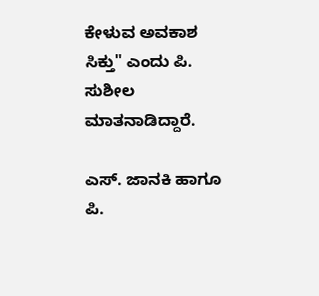ಕೇಳುವ ಅವಕಾಶ ಸಿಕ್ತು" ಎಂದು ಪಿ. ಸುಶೀಲ ಮಾತನಾಡಿದ್ದಾರೆ.

ಎಸ್. ಜಾನಕಿ ಹಾಗೂ ಪಿ.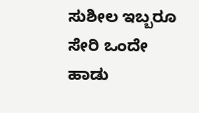ಸುಶೀಲ ಇಬ್ಬರೂ ಸೇರಿ ಒಂದೇ ಹಾಡು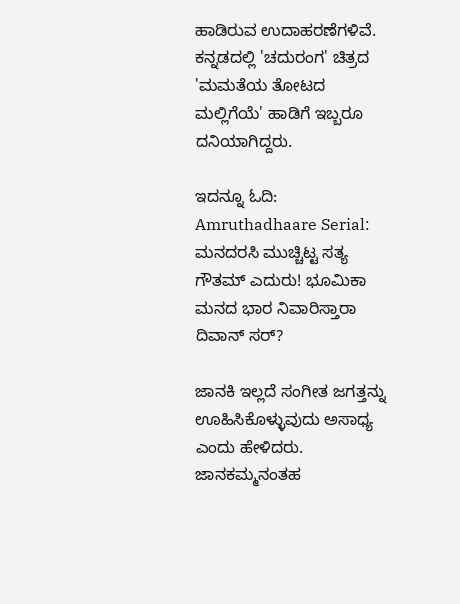ಹಾಡಿರುವ ಉದಾಹರಣೆಗಳಿವೆ. ಕನ್ನಡದಲ್ಲಿ 'ಚದುರಂಗ' ಚಿತ್ರದ 'ಮಮತೆಯ ತೋಟದ ಮಲ್ಲಿಗೆಯೆ' ಹಾಡಿಗೆ ಇಬ್ಬರೂ ದನಿಯಾಗಿದ್ದರು.

ಇದನ್ನೂ ಓದಿ: Amruthadhaare Serial: ಮನದರಸಿ ಮುಚ್ಚಿಟ್ಟ ಸತ್ಯ ಗೌತಮ್ ಎದುರು! ಭೂಮಿಕಾ ಮನದ ಭಾರ ನಿವಾರಿಸ್ತಾರಾ ದಿವಾನ್ ಸರ್?

ಜಾನಕಿ ಇಲ್ಲದೆ ಸಂಗೀತ ಜಗತ್ತನ್ನು ಊಹಿಸಿಕೊಳ್ಳುವುದು ಅಸಾಧ್ಯ ಎಂದು ಹೇಳಿದರು. ಜಾನಕಮ್ಮನಂತಹ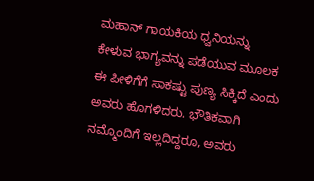ಮಹಾನ್ ಗಾಯಕಿಯ ಧ್ವನಿಯನ್ನು ಕೇಳುವ ಭಾಗ್ಯವನ್ನು ಪಡೆಯುವ ಮೂಲಕ ಈ ಪೀಳಿಗೆಗೆ ಸಾಕಷ್ಟು ಪುಣ್ಯ ಸಿಕ್ಕಿದೆ ಎಂದು ಅವರು ಹೊಗಳಿದರು. ಭೌತಿಕವಾಗಿ ನಮ್ಮೊಂದಿಗೆ ಇಲ್ಲದಿದ್ದರೂ, ಅವರು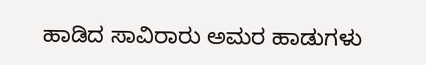ಹಾಡಿದ ಸಾವಿರಾರು ಅಮರ ಹಾಡುಗಳು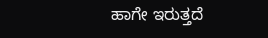ಹಾಗೇ ಇರುತ್ತದೆ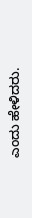ಎಂದು ಹೇಳಿದರು.